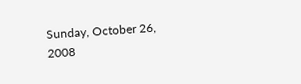Sunday, October 26, 2008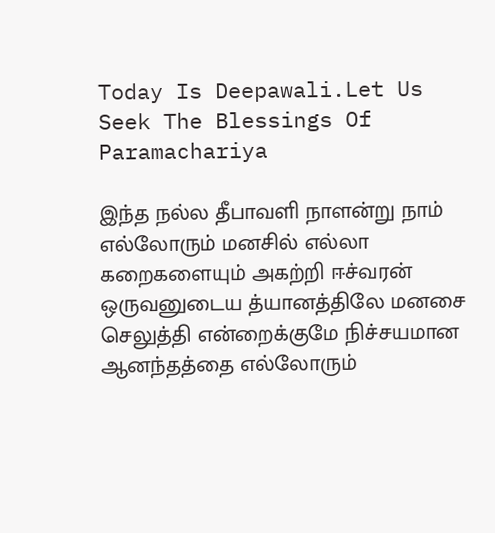Today Is Deepawali.Let Us Seek The Blessings Of Paramachariya

இந்த நல்ல தீபாவளி நாளன்று நாம் எல்லோரும் மனசில் எல்லா கறைகளையும் அகற்றி ஈச்வரன் ஒருவனுடைய த்யானத்திலே மனசை செலுத்தி என்றைக்குமே நிச்சயமான ஆனந்தத்தை எல்லோரும்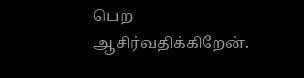பெற ஆசிர்வதிக்கிறேன்.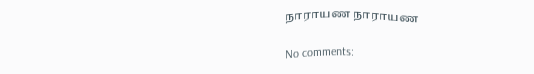நாராயண நாராயண

No comments: